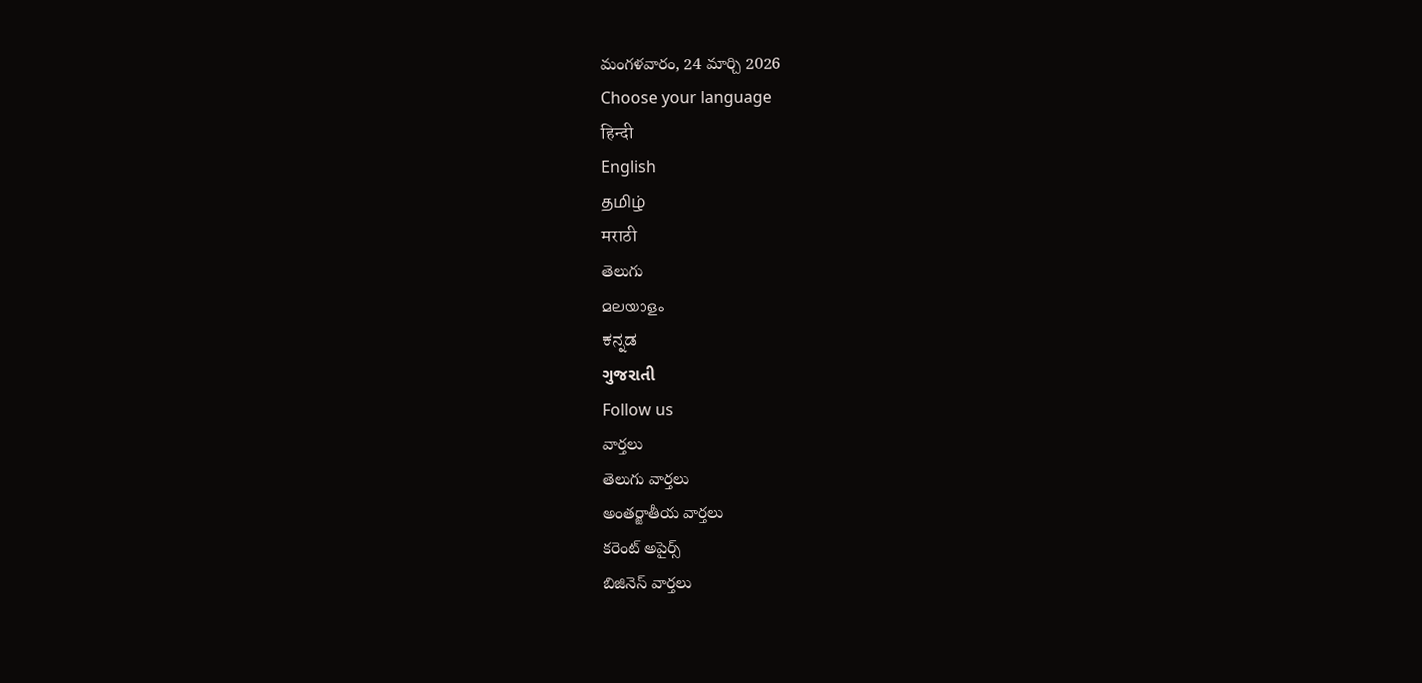మంగళవారం, 24 మార్చి 2026
Choose your language
हिन्दी
English
தமிழ்
मराठी
తెలుగు
മലയാളം
ಕನ್ನಡ
ગુજરાતી
Follow us
వార్తలు
తెలుగు వార్తలు
అంతర్జాతీయ వార్తలు
కరెంట్ అపైర్స్
బిజినెస్ వార్తలు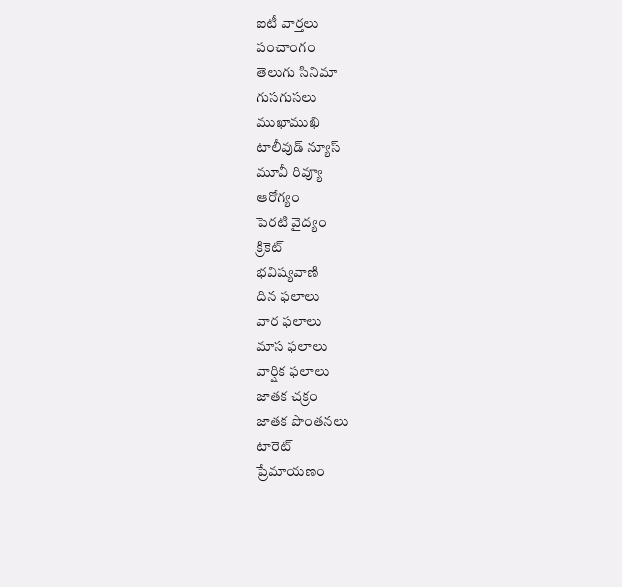ఐటీ వార్తలు
పంచాంగం
తెలుగు సినిమా
గుసగుసలు
ముఖాముఖి
టాలీవుడ్ న్యూస్
మూవీ రివ్యూ
ఆరోగ్యం
పెరటి వైద్యం
క్రికెట్
భవిష్యవాణి
దిన ఫలాలు
వార ఫలాలు
మాస ఫలాలు
వార్షిక ఫలాలు
జాతక చక్రం
జాతక పొంతనలు
టారెట్
ప్రేమాయణం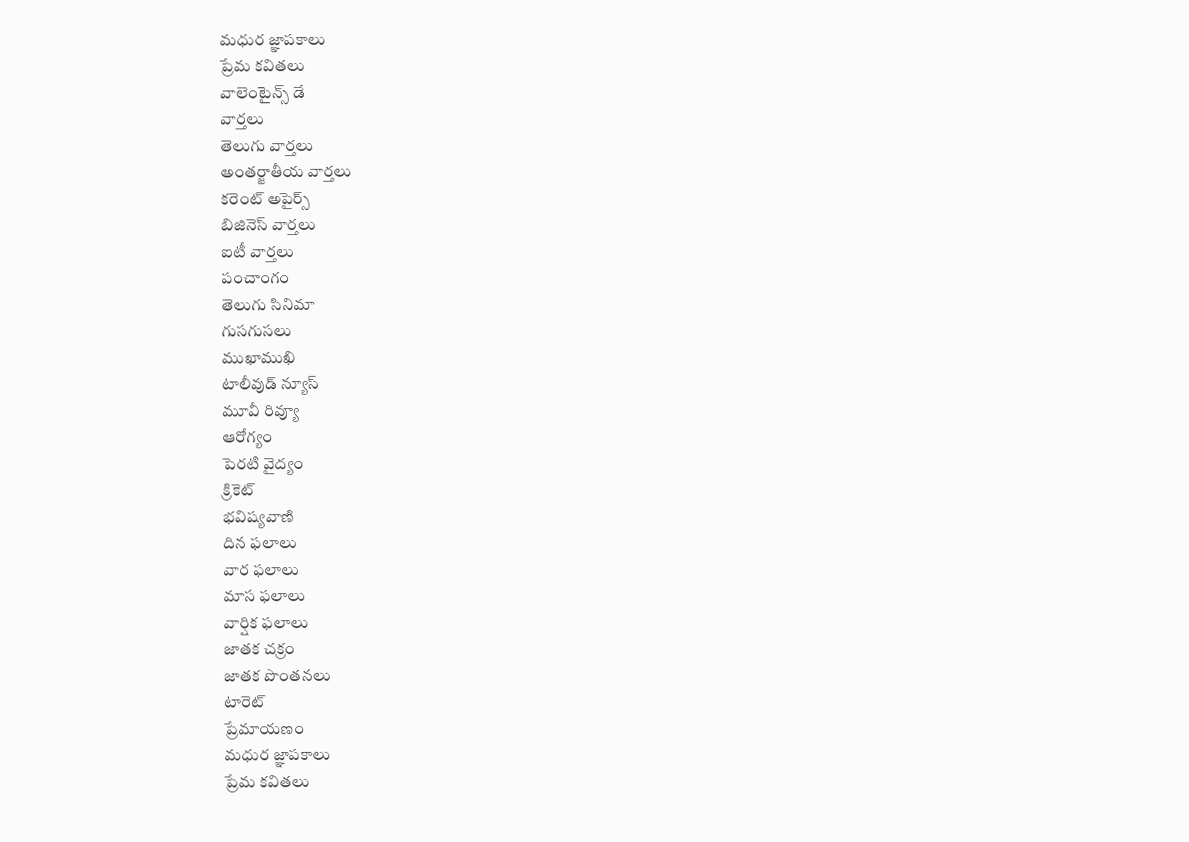మధుర జ్ఞాపకాలు
ప్రేమ కవితలు
వాలెంటైన్స్ డే
వార్తలు
తెలుగు వార్తలు
అంతర్జాతీయ వార్తలు
కరెంట్ అపైర్స్
బిజినెస్ వార్తలు
ఐటీ వార్తలు
పంచాంగం
తెలుగు సినిమా
గుసగుసలు
ముఖాముఖి
టాలీవుడ్ న్యూస్
మూవీ రివ్యూ
ఆరోగ్యం
పెరటి వైద్యం
క్రికెట్
భవిష్యవాణి
దిన ఫలాలు
వార ఫలాలు
మాస ఫలాలు
వార్షిక ఫలాలు
జాతక చక్రం
జాతక పొంతనలు
టారెట్
ప్రేమాయణం
మధుర జ్ఞాపకాలు
ప్రేమ కవితలు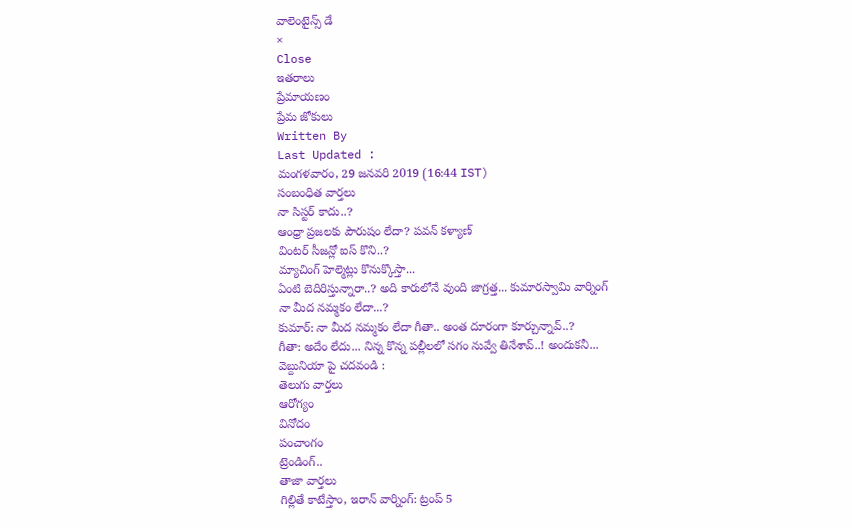వాలెంటైన్స్ డే
×
Close
ఇతరాలు
ప్రేమాయణం
ప్రేమ జోకులు
Written By
Last Updated :
మంగళవారం, 29 జనవరి 2019 (16:44 IST)
సంబంధిత వార్తలు
నా సిస్టర్ కాదు..?
ఆంధ్రా ప్రజలకు పౌరుషం లేదా? పవన్ కళ్యాణ్
వింటర్ సీజన్లో ఐస్ కొని..?
మ్యాచింగ్ హెల్మెట్లు కొనుక్కొస్తా...
ఏంటి బెదిరిస్తున్నారా..? అది కారులోనే వుంది జాగ్రత్త... కుమారస్వామి వార్నింగ్
నా మీద నమ్మకం లేదా...?
కుమార్: నా మీద నమ్మకం లేదా గీతా.. అంత దూరంగా కూర్చున్నావ్..?
గీతా: అదేం లేదు... నిన్న కొన్న పల్లీలలో సగం నువ్వే తినేశావ్..! అందుకనీ...
వెబ్దునియా పై చదవండి :
తెలుగు వార్తలు
ఆరోగ్యం
వినోదం
పంచాంగం
ట్రెండింగ్..
తాజా వార్తలు
గిల్లితే కాటేస్తాం, ఇరాన్ వార్నింగ్: ట్రంప్ 5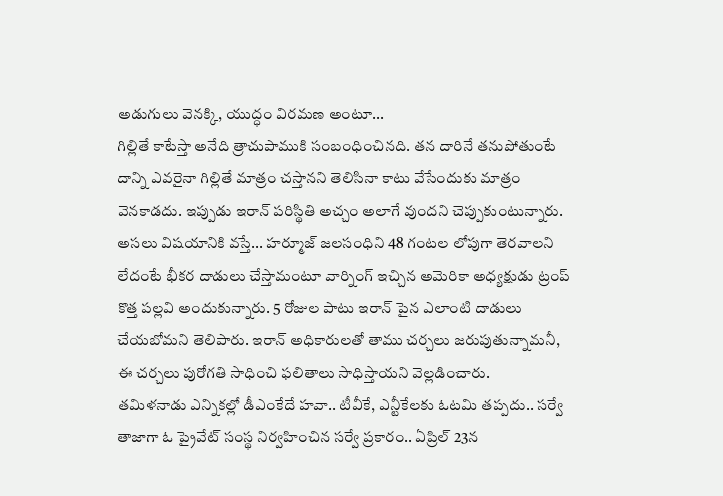అడుగులు వెనక్కి, యుద్ధం విరమణ అంటూ...
గిల్లితే కాటేస్తా అనేది త్రాచుపాముకి సంబంధించినది. తన దారినే తనుపోతుంటే దాన్ని ఎవరైనా గిల్లితే మాత్రం చస్తానని తెలిసినా కాటు వేసేందుకు మాత్రం వెనకాడదు. ఇప్పుడు ఇరాన్ పరిస్థితి అచ్చం అలాగే వుందని చెప్పుకుంటున్నారు. అసలు విషయానికి వస్తే... హర్మూజ్ జలసంధిని 48 గంటల లోపుగా తెరవాలని లేదంటే భీకర దాడులు చేస్తామంటూ వార్నింగ్ ఇచ్చిన అమెరికా అధ్యక్షుడు ట్రంప్ కొత్త పల్లవి అందుకున్నారు. 5 రోజుల పాటు ఇరాన్ పైన ఎలాంటి దాడులు చేయబోమని తెలిపారు. ఇరాన్ అధికారులతో తాము చర్చలు జరుపుతున్నామనీ, ఈ చర్చలు పురోగతి సాధించి ఫలితాలు సాధిస్తాయని వెల్లడించారు.
తమిళనాడు ఎన్నికల్లో డీఎంకేదే హవా.. టీవీకే, ఎన్టీకేలకు ఓటమి తప్పదు.. సర్వే
తాజాగా ఓ ప్రైవేట్ సంస్థ నిర్వహించిన సర్వే ప్రకారం.. ఏప్రిల్ 23న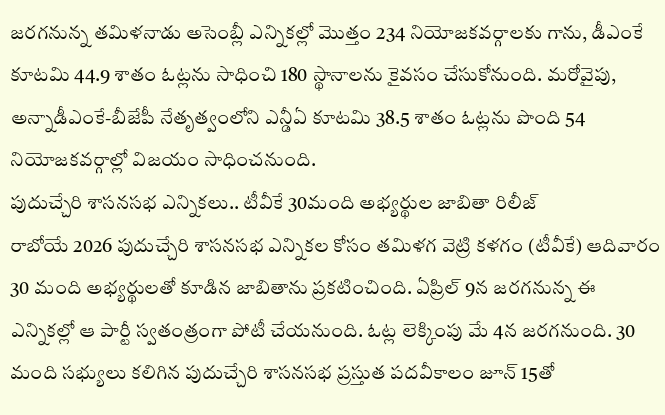జరగనున్న తమిళనాడు అసెంబ్లీ ఎన్నికల్లో మొత్తం 234 నియోజకవర్గాలకు గాను, డీఎంకే కూటమి 44.9 శాతం ఓట్లను సాధించి 180 స్థానాలను కైవసం చేసుకోనుంది. మరోవైపు, అన్నాడీఎంకే-బీజేపీ నేతృత్వంలోని ఎన్డీఏ కూటమి 38.5 శాతం ఓట్లను పొంది 54 నియోజకవర్గాల్లో విజయం సాధించనుంది.
పుదుచ్చేరి శాసనసభ ఎన్నికలు.. టీవీకే 30మంది అభ్యర్థుల జాబితా రిలీజ్
రాబోయే 2026 పుదుచ్చేరి శాసనసభ ఎన్నికల కోసం తమిళగ వెట్రి కళగం (టీవీకే) ఆదివారం 30 మంది అభ్యర్థులతో కూడిన జాబితాను ప్రకటించింది. ఏప్రిల్ 9న జరగనున్న ఈ ఎన్నికల్లో ఆ పార్టీ స్వతంత్రంగా పోటీ చేయనుంది. ఓట్ల లెక్కింపు మే 4న జరగనుంది. 30 మంది సభ్యులు కలిగిన పుదుచ్చేరి శాసనసభ ప్రస్తుత పదవీకాలం జూన్ 15తో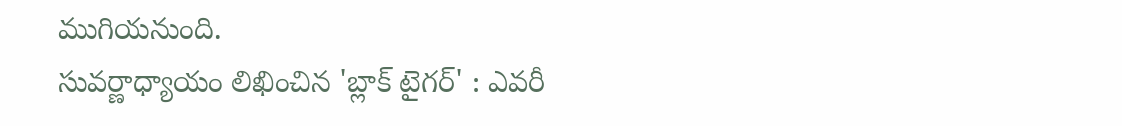ముగియనుంది.
సువర్ణాధ్యాయం లిఖించిన 'బ్లాక్ టైగర్' : ఎవరీ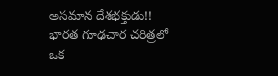అసమాన దేశభక్తుడు!!
భారత గూఢచార చరిత్రలో ఒక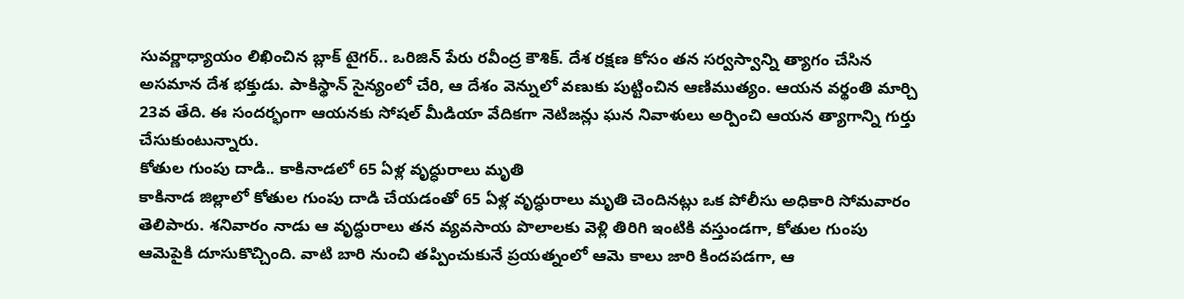సువర్ణాధ్యాయం లిఖించిన బ్లాక్ టైగర్.. ఒరిజిన్ పేరు రవీంద్ర కౌశిక్. దేశ రక్షణ కోసం తన సర్వస్వాన్ని త్యాగం చేసిన అసమాన దేశ భక్తుడు. పాకిస్థాన్ సైన్యంలో చేరి, ఆ దేశం వెన్నులో వణుకు పుట్టించిన ఆణిముత్యం. ఆయన వర్థంతి మార్చి 23వ తేది. ఈ సందర్భంగా ఆయనకు సోషల్ మీడియా వేదికగా నెటిజన్లు ఘన నివాళులు అర్పించి ఆయన త్యాగాన్ని గుర్తు చేసుకుంటున్నారు.
కోతుల గుంపు దాడి.. కాకినాడలో 65 ఏళ్ల వృద్ధురాలు మృతి
కాకినాడ జిల్లాలో కోతుల గుంపు దాడి చేయడంతో 65 ఏళ్ల వృద్ధురాలు మృతి చెందినట్లు ఒక పోలీసు అధికారి సోమవారం తెలిపారు. శనివారం నాడు ఆ వృద్ధురాలు తన వ్యవసాయ పొలాలకు వెళ్లి తిరిగి ఇంటికి వస్తుండగా, కోతుల గుంపు ఆమెపైకి దూసుకొచ్చింది. వాటి బారి నుంచి తప్పించుకునే ప్రయత్నంలో ఆమె కాలు జారి కిందపడగా, ఆ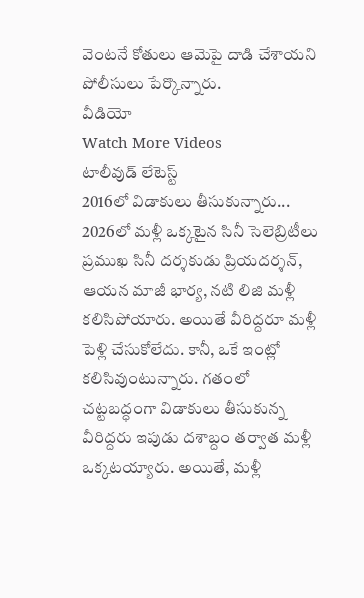వెంటనే కోతులు ఆమెపై దాడి చేశాయని పోలీసులు పేర్కొన్నారు.
వీడియో
Watch More Videos
టాలీవుడ్ లేటెస్ట్
2016లో విడాకులు తీసుకున్నారు... 2026లో మళ్లీ ఒక్కటైన సినీ సెలెబ్రిటీలు
ప్రముఖ సినీ దర్శకుడు ప్రియదర్శన్, ఆయన మాజీ భార్య, నటి లిజి మళ్లీ కలిసిపోయారు. అయితే వీరిద్దరూ మళ్లీ పెళ్లి చేసుకోలేదు. కానీ, ఒకే ఇంట్లో కలిసివుంటున్నారు. గతంలో చట్టబద్ధంగా విడాకులు తీసుకున్న వీరిద్దరు ఇపుడు దశాబ్దం తర్వాత మళ్లీ ఒక్కటయ్యారు. అయితే, మళ్లీ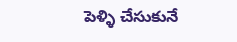పెళ్ళి చేసుకునే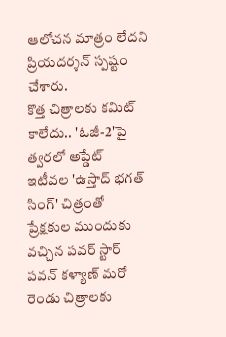ఆలోచన మాత్రం లేదని ప్రియదర్శన్ స్పష్టం చేశారు.
కొత్త చిత్రాలకు కమిట్ కాలేదు.. 'ఓజీ-2'పై త్వరలో అప్డేట్
ఇటీవల 'ఉస్తాద్ భగత్ సింగ్' చిత్రంతో ప్రేక్షకుల ముందుకు వచ్చిన పవర్ స్టార్ పవన్ కళ్యాణ్ మరో రెండు చిత్రాలకు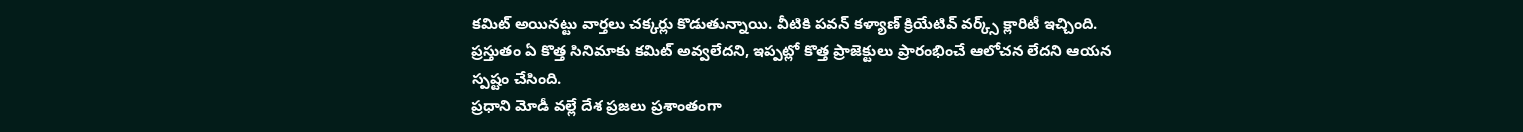కమిట్ అయినట్టు వార్తలు చక్కర్లు కొడుతున్నాయి. వీటికి పవన్ కళ్యాణ్ క్రియేటివ్ వర్క్స్ క్లారిటీ ఇచ్చింది. ప్రస్తుతం ఏ కొత్త సినిమాకు కమిట్ అవ్వలేదని, ఇప్పట్లో కొత్త ప్రాజెక్టులు ప్రారంభించే ఆలోచన లేదని ఆయన స్పష్టం చేసింది.
ప్రధాని మోడీ వల్లే దేశ ప్రజలు ప్రశాంతంగా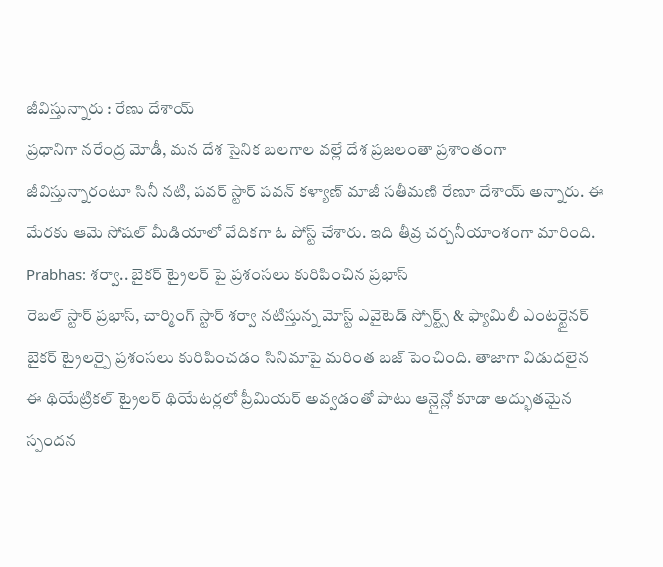జీవిస్తున్నారు : రేణు దేశాయ్
ప్రధానిగా నరేంద్ర మోడీ, మన దేశ సైనిక బలగాల వల్లే దేశ ప్రజలంతా ప్రశాంతంగా జీవిస్తున్నారంటూ సినీ నటి, పవర్ స్టార్ పవన్ కళ్యాణ్ మాజీ సతీమణి రేణూ దేశాయ్ అన్నారు. ఈ మేరకు ఆమె సోషల్ మీడియాలో వేదికగా ఓ పోస్ట్ చేశారు. ఇది తీవ్ర చర్చనీయాంశంగా మారింది.
Prabhas: శర్వా.. బైకర్ ట్రైలర్ పై ప్రశంసలు కురిపించిన ప్రభాస్
రెబల్ స్టార్ ప్రభాస్, చార్మింగ్ స్టార్ శర్వా నటిస్తున్న మోస్ట్ ఎవైటెడ్ స్పోర్ట్స్ & ఫ్యామిలీ ఎంటర్టైనర్ బైకర్ ట్రైలర్పై ప్రశంసలు కురిపించడం సినిమాపై మరింత బజ్ పెంచింది. తాజాగా విడుదలైన ఈ థియేట్రికల్ ట్రైలర్ థియేటర్లలో ప్రీమియర్ అవ్వడంతో పాటు ఆన్లైన్లో కూడా అద్భుతమైన స్పందన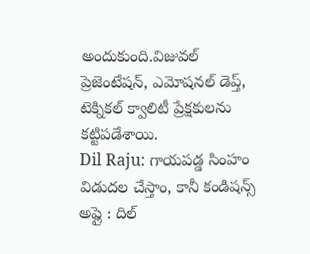అందుకుంది.విజువల్ ప్రెజెంటేషన్, ఎమోషనల్ డెప్త్, టెక్నికల్ క్వాలిటీ ప్రేక్షకులను కట్టిపడేశాయి.
Dil Raju: గాయపడ్డ సింహం విడుదల చేస్తాం, కానీ కండిషన్స్ అప్లై : దిల్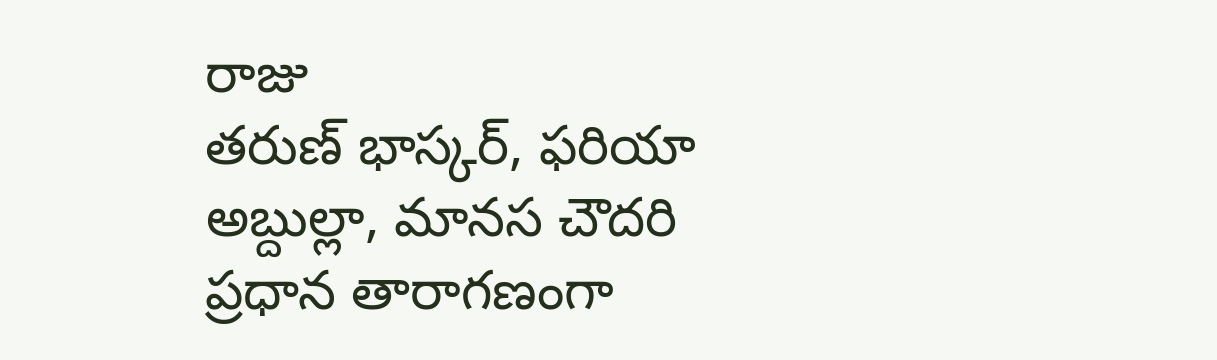రాజు
తరుణ్ భాస్కర్, ఫరియా అబ్దుల్లా, మానస చౌదరి ప్రధాన తారాగణంగా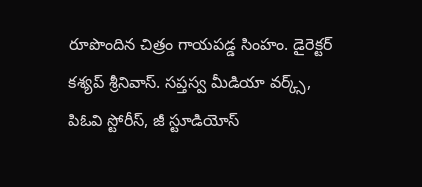రూపొందిన చిత్రం గాయపడ్డ సింహం. డైరెక్టర్ కశ్యప్ శ్రీనివాస్. సప్తస్వ మీడియా వర్క్స్, పిఓవి స్టోరీస్, జీ స్టూడియోస్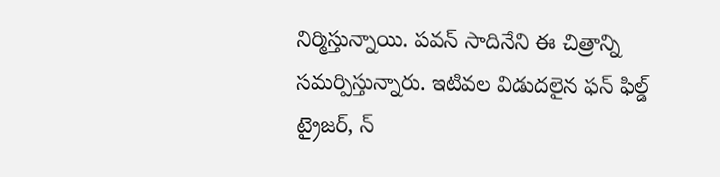నిర్మిస్తున్నాయి. పవన్ సాదినేని ఈ చిత్రాన్ని సమర్పిస్తున్నారు. ఇటివల విడుదలైన ఫన్ ఫిల్డ్ ట్రైజర్, న్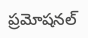ప్రమోషనల్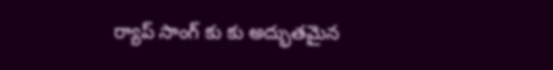ర్యాప్ సాంగ్ కు కు అద్భుతమైన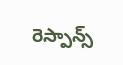రెస్పాన్స్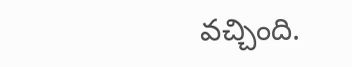వచ్చింది.